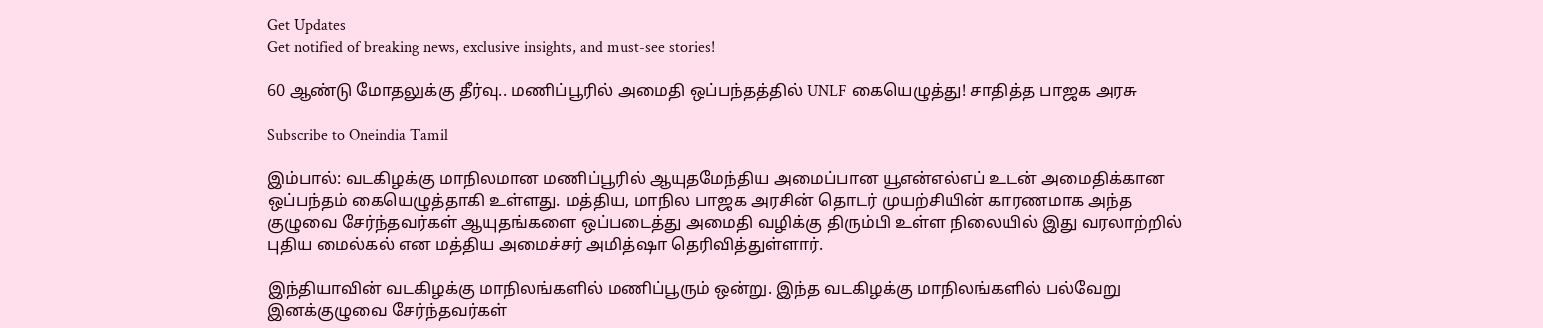Get Updates
Get notified of breaking news, exclusive insights, and must-see stories!

60 ஆண்டு மோதலுக்கு தீர்வு.. மணிப்பூரில் அமைதி ஒப்பந்தத்தில் UNLF கையெழுத்து! சாதித்த பாஜக அரசு

Subscribe to Oneindia Tamil

இம்பால்: வடகிழக்கு மாநிலமான மணிப்பூரில் ஆயுதமேந்திய அமைப்பான யூஎன்எல்எப் உடன் அமைதிக்கான ஒப்பந்தம் கையெழுத்தாகி உள்ளது. மத்திய, மாநில பாஜக அரசின் தொடர் முயற்சியின் காரணமாக அந்த குழுவை சேர்ந்தவர்கள் ஆயுதங்களை ஒப்படைத்து அமைதி வழிக்கு திரும்பி உள்ள நிலையில் இது வரலாற்றில் புதிய மைல்கல் என மத்திய அமைச்சர் அமித்ஷா தெரிவித்துள்ளார்.

இந்தியாவின் வடகிழக்கு மாநிலங்களில் மணிப்பூரும் ஒன்று. இந்த வடகிழக்கு மாநிலங்களில் பல்வேறு இனக்குழுவை சேர்ந்தவர்கள்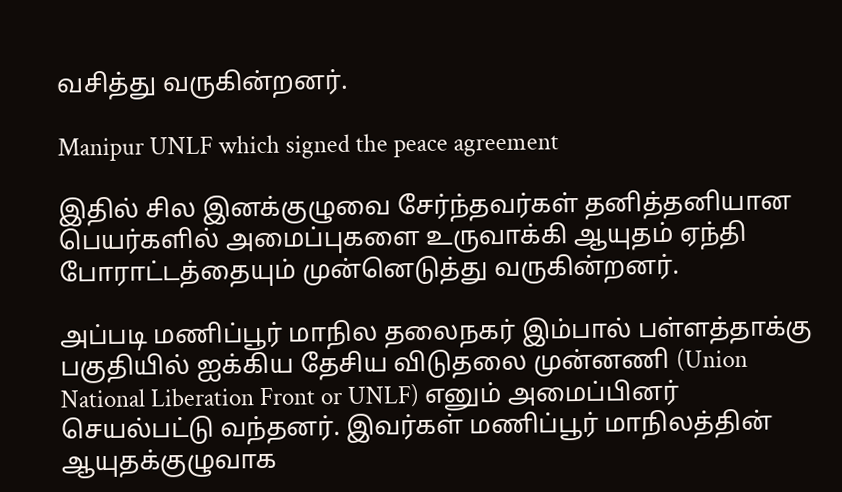வசித்து வருகின்றனர்.

Manipur UNLF which signed the peace agreement

இதில் சில இனக்குழுவை சேர்ந்தவர்கள் தனித்தனியான பெயர்களில் அமைப்புகளை உருவாக்கி ஆயுதம் ஏந்தி போராட்டத்தையும் முன்னெடுத்து வருகின்றனர்.

அப்படி மணிப்பூர் மாநில தலைநகர் இம்பால் பள்ளத்தாக்கு பகுதியில் ஐக்கிய தேசிய விடுதலை முன்னணி (Union National Liberation Front or UNLF) எனும் அமைப்பினர் செயல்பட்டு வந்தனர். இவர்கள் மணிப்பூர் மாநிலத்தின் ஆயுதக்குழுவாக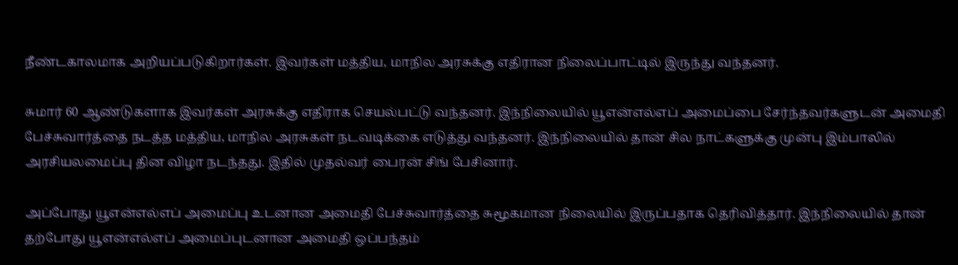நீண்டகாலமாக அறியப்படுகிறார்கள். இவர்கள் மத்திய, மாநில அரசுக்கு எதிரான நிலைப்பாட்டில் இருந்து வந்தனர்.

சுமார் 60 ஆண்டுகளாக இவர்கள் அரசுக்கு எதிராக செயல்பட்டு வந்தனர். இந்நிலையில் யூஎன்எல்எப் அமைப்பை சேர்ந்தவர்களுடன் அமைதி பேச்சுவார்த்தை நடத்த மத்திய, மாநில அரசுகள் நடவடிக்கை எடுத்து வந்தனர். இந்நிலையில் தான் சில நாட்களுக்கு முன்பு இம்பாலில் அரசியலமைப்பு தின விழா நடந்தது. இதில் முதல்வர் பைரன் சிங் பேசினார்.

அப்போது யூஎன்எல்எப் அமைப்பு உடனான அமைதி பேச்சுவார்த்தை சுமூகமான நிலையில் இருப்பதாக தெரிவித்தார். இந்நிலையில் தான் தற்போது யூஎன்எல்எப் அமைப்புடனான அமைதி ஒப்பந்தம்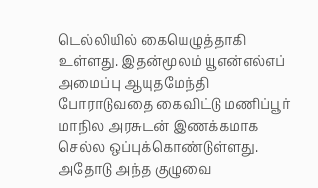டெல்லியில் கையெழுத்தாகி உள்ளது. இதன்மூலம் யூஎன்எல்எப் அமைப்பு ஆயுதமேந்தி போராடுவதை கைவிட்டு மணிப்பூர் மாநில அரசுடன் இணக்கமாக செல்ல ஒப்புக்கொண்டுள்ளது. அதோடு அந்த குழுவை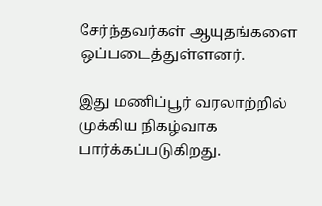சேர்ந்தவர்கள் ஆயுதங்களை ஒப்படைத்துள்ளனர்.

இது மணிப்பூர் வரலாற்றில் முக்கிய நிகழ்வாக பார்க்கப்படுகிறது.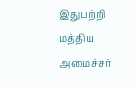இதுபற்றி மத்திய அமைச்சர்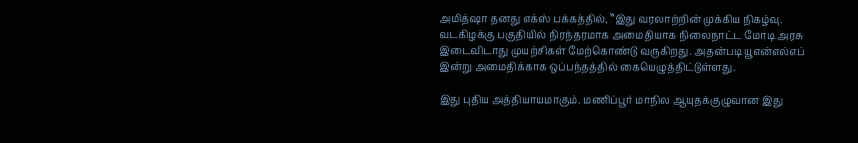அமித்ஷா தனது எக்ஸ் பக்கத்தில், ‛‛இது வரலாற்றின் முக்கிய நிகழ்வு. வடகிழக்கு பகுதியில் நிரந்தரமாக அமைதியாக நிலைநாட்ட மோடி அரசு இடைவிடாது முயற்சிகள் மேற்கொண்டு வருகிறது. அதன்படி யூஎன்எல்எப் இன்று அமைதிக்காக ஒப்பந்தத்தில் கையெழுத்திட்டுள்ளது.

இது புதிய அத்தியாயமாகும். மணிப்பூர் மாநில ஆயுதக்குழுவான இது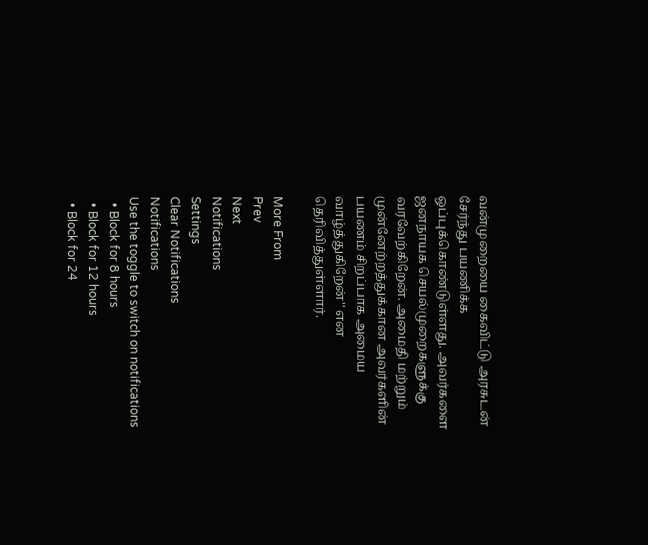வன்முறையை கைவிட்டு அரசுடன் சேர்ந்து பயணிக்க ஒப்புக்கொண்டுள்ளது. அவர்களை ஜனநாயக செயல்முறைகளுக்கு வரவேற்கிறேன். அமைதி மற்றும் முன்னேற்றத்துக்கான அவர்களின் பயணம் சிறப்பாக அமைய வாழ்த்துகிறேன்'' என தெரிவித்துள்ளார்.

More From
Prev
Next
Notifications
Settings
Clear Notifications
Notifications
Use the toggle to switch on notifications
  • Block for 8 hours
  • Block for 12 hours
  • Block for 24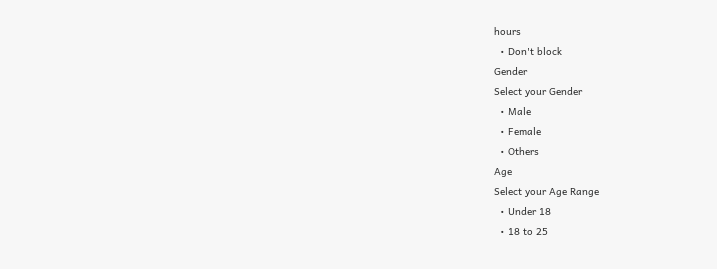hours
  • Don't block
Gender
Select your Gender
  • Male
  • Female
  • Others
Age
Select your Age Range
  • Under 18
  • 18 to 25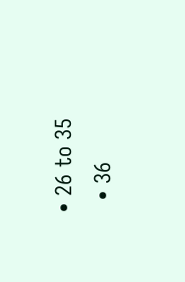• 26 to 35
  • 36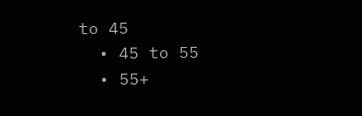to 45
  • 45 to 55
  • 55+